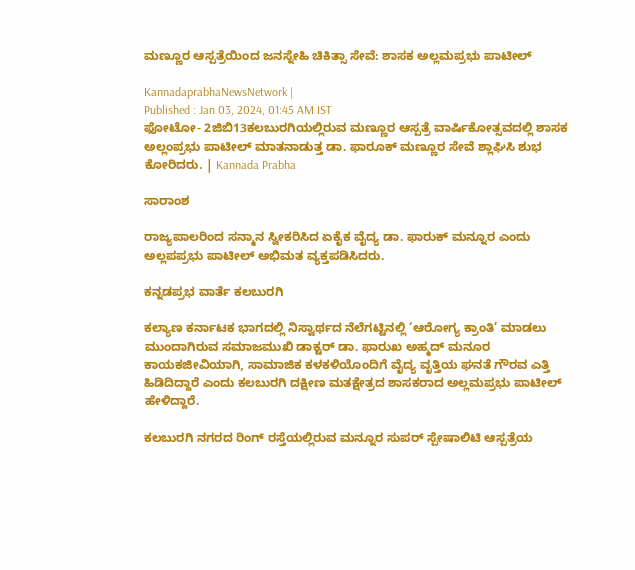ಮಣ್ಣೂರ ಆಸ್ಪತ್ರೆಯಿಂದ ಜನಸ್ನೇಹಿ ಚಿಕಿತ್ಸಾ ಸೇವೆ: ಶಾಸಕ ಅಲ್ಲಮಪ್ರಭು ಪಾಟೀಲ್

KannadaprabhaNewsNetwork |
Published : Jan 03, 2024, 01:45 AM IST
ಫೋಟೋ- 2ಜಿಬಿ13ಕಲಬುರಗಿಯಲ್ಲಿರುವ ಮಣ್ಣೂರ ಆಸ್ಪತ್ರೆ ವಾರ್ಷಿಕೋತ್ಸವದಲ್ಲಿ ಶಾಸಕ ಅಲ್ಲಂಪ್ರಭು ಪಾಟೀಲ್‌ ಮಾತನಾಡುತ್ತ ಡಾ. ಫಾರೂಕ್‌ ಮಣ್ಣೂರ ಸೇವೆ ಶ್ಲಾಘಿಸಿ ಶುಭ ಕೋರಿದರು. | Kannada Prabha

ಸಾರಾಂಶ

ರಾಜ್ಯಪಾಲರಿಂದ ಸನ್ಮಾನ ಸ್ವೀಕರಿಸಿದ ಏಕೈಕ ವೈದ್ಯ ಡಾ. ಫಾರುಕ್ ಮನ್ನೂರ ಎಂದು ಅಲ್ಲಪಪ್ರಭು ಪಾಟೀಲ್ ಅಭಿಮತ ವ್ಯಕ್ತಪಡಿಸಿದರು.

ಕನ್ನಡಪ್ರಭ ವಾರ್ತೆ ಕಲಬುರಗಿ

ಕಲ್ಯಾಣ ಕರ್ನಾಟಕ ಭಾಗದಲ್ಲಿ ನಿಸ್ವಾರ್ಥದ ನೆಲೆಗಟ್ಟಿನಲ್ಲಿ ‘ಆರೋಗ್ಯ ಕ್ರಾಂತಿ’ ಮಾಡಲು ಮುಂದಾಗಿರುವ ಸಮಾಜಮುಖಿ ಡಾಕ್ಟರ್ ಡಾ. ಫಾರುಖ ಅಹ್ಮದ್ ಮನೂರ ಕಾಯಕಜೀವಿಯಾಗಿ, ಸಾಮಾಜಿಕ ಕಳಕಳಿಯೊಂದಿಗೆ ವೈದ್ಯ ವೃತ್ತಿಯ ಘನತೆ ಗೌರವ ಎತ್ತಿ ಹಿಡಿದಿದ್ದಾರೆ ಎಂದು ಕಲಬುರಗಿ ದಕ್ಷೀಣ ಮತಕ್ಷೇತ್ರದ ಶಾಸಕರಾದ ಅಲ್ಲಮಪ್ರಭು ಪಾಟೀಲ್ ಹೇಳಿದ್ದಾರೆ.

ಕಲಬುರಗಿ ನಗರದ ರಿಂಗ್ ರಸ್ತೆಯಲ್ಲಿರುವ ಮನ್ನೂರ ಸುಪರ್ ಸ್ಪೇಷಾಲಿಟಿ ಆಸ್ಪತ್ರೆಯ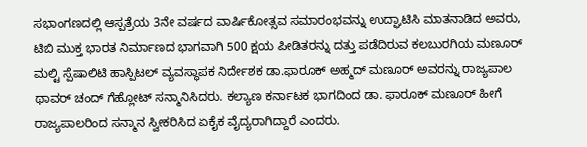ಸಭಾಂಗಣದಲ್ಲಿ ಆಸ್ಪತ್ರೆಯ 3ನೇ ವರ್ಷದ ವಾರ್ಷಿಕೋತ್ಸವ ಸಮಾರಂಭವನ್ನು ಉದ್ಘಾಟಿಸಿ ಮಾತನಾಡಿದ ಅ‍ವರು, ಟಿಬಿ ಮುಕ್ತ ಭಾರತ ನಿರ್ಮಾಣದ ಭಾಗವಾಗಿ 500 ಕ್ಷಯ ಪೀಡಿತರನ್ನು ದತ್ತು ಪಡೆದಿರುವ ಕಲಬುರಗಿಯ ಮಣೂರ್ ಮಲ್ಟಿ ಸ್ಪೆಷಾಲಿಟಿ ಹಾಸ್ಪಿಟಲ್ ವ್ಯವಸ್ಥಾಪಕ ನಿರ್ದೇಶಕ ಡಾ.ಫಾರೂಕ್ ಅಹ್ಮದ್ ಮಣೂರ್ ಅವರನ್ನು ರಾಜ್ಯಪಾಲ ಥಾವರ್ ಚಂದ್ ಗೆಹ್ಲೋಟ್ ಸನ್ಮಾನಿಸಿದರು. ಕಲ್ಯಾಣ ಕರ್ನಾಟಕ ಭಾಗದಿಂದ ಡಾ. ಫಾರೂಕ್ ಮಣೂರ್ ಹೀಗೆ ರಾಜ್ಯಪಾಲರಿಂದ ಸನ್ಮಾನ ಸ್ವೀಕರಿಸಿದ ಏಕೈಕ ವೈದ್ಯರಾಗಿದ್ದಾರೆ ಎಂದರು.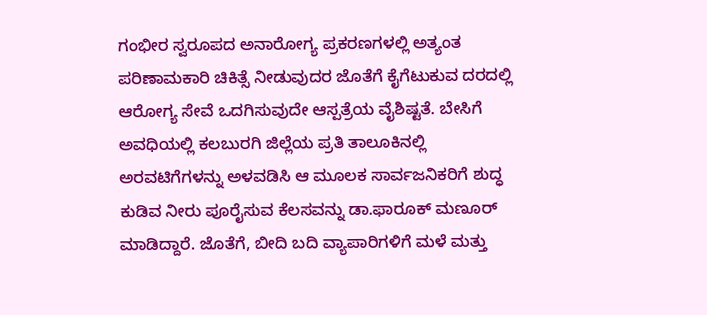ಗಂಭೀರ ಸ್ವರೂಪದ ಅನಾರೋಗ್ಯ ಪ್ರಕರಣಗಳಲ್ಲಿ ಅತ್ಯಂತ ಪರಿಣಾಮಕಾರಿ ಚಿಕಿತ್ಸೆ ನೀಡುವುದರ ಜೊತೆಗೆ ಕೈಗೆಟುಕುವ ದರದಲ್ಲಿ ಆರೋಗ್ಯ ಸೇವೆ ಒದಗಿಸುವುದೇ ಆಸ್ಪತ್ರೆಯ ವೈಶಿಷ್ಟತೆ. ಬೇಸಿಗೆ ಅವಧಿಯಲ್ಲಿ ಕಲಬುರಗಿ ಜಿಲ್ಲೆಯ ಪ್ರತಿ ತಾಲೂಕಿನಲ್ಲಿ ಅರವಟಿಗೆಗಳನ್ನು ಅಳವಡಿಸಿ ಆ ಮೂಲಕ ಸಾರ್ವಜನಿಕರಿಗೆ ಶುದ್ಧ ಕುಡಿವ ನೀರು ಪೂರೈಸುವ ಕೆಲಸವನ್ನು ಡಾ.ಫಾರೂಕ್ ಮಣೂರ್ ಮಾಡಿದ್ದಾರೆ. ಜೊತೆಗೆ, ಬೀದಿ ಬದಿ ವ್ಯಾಪಾರಿಗಳಿಗೆ ಮಳೆ ಮತ್ತು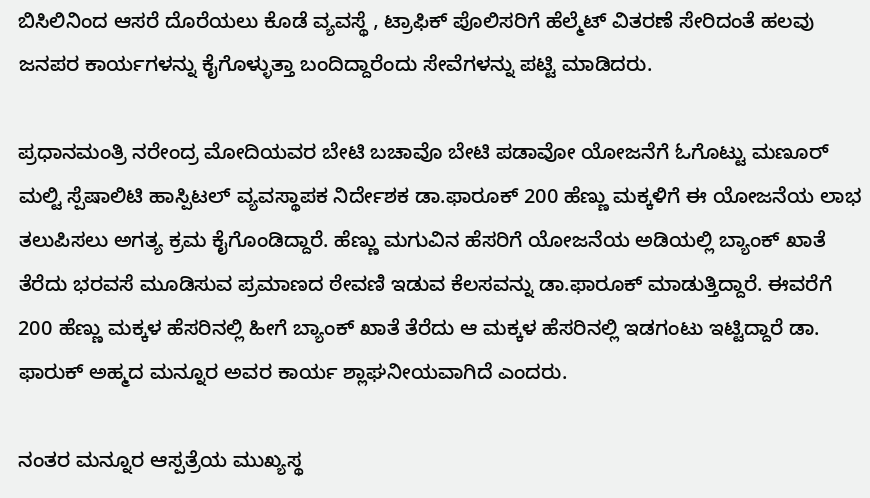ಬಿಸಿಲಿನಿಂದ ಆಸರೆ ದೊರೆಯಲು ಕೊಡೆ ವ್ಯವಸ್ಥೆ , ಟ್ರಾಫಿಕ್ ಪೊಲಿಸರಿಗೆ ಹೆಲ್ಮೆಟ್ ವಿತರಣೆ ಸೇರಿದಂತೆ ಹಲವು ಜನಪರ ಕಾರ್ಯಗಳನ್ನು ಕೈಗೊಳ್ಳುತ್ತಾ ಬಂದಿದ್ದಾರೆಂದು ಸೇವೆಗಳನ್ನು ಪಟ್ಟಿ ಮಾಡಿದರು.

ಪ್ರಧಾನಮಂತ್ರಿ ನರೇಂದ್ರ ಮೋದಿಯವರ ಬೇಟಿ ಬಚಾವೊ ಬೇಟಿ ಪಡಾವೋ ಯೋಜನೆಗೆ ಓಗೊಟ್ಟು ಮಣೂರ್ ಮಲ್ಟಿ ಸ್ಪೆಷಾಲಿಟಿ ಹಾಸ್ಪಿಟಲ್ ವ್ಯವಸ್ಥಾಪಕ ನಿರ್ದೇಶಕ ಡಾ.ಫಾರೂಕ್ 200 ಹೆಣ್ಣು ಮಕ್ಕಳಿಗೆ ಈ ಯೋಜನೆಯ ಲಾಭ ತಲುಪಿಸಲು ಅಗತ್ಯ ಕ್ರಮ ಕೈಗೊಂಡಿದ್ದಾರೆ. ಹೆಣ್ಣು ಮಗುವಿನ ಹೆಸರಿಗೆ ಯೋಜನೆಯ ಅಡಿಯಲ್ಲಿ ಬ್ಯಾಂಕ್ ಖಾತೆ ತೆರೆದು ಭರವಸೆ ಮೂಡಿಸುವ ಪ್ರಮಾಣದ ಠೇವಣಿ ಇಡುವ ಕೆಲಸವನ್ನು ಡಾ.ಫಾರೂಕ್ ಮಾಡುತ್ತಿದ್ದಾರೆ. ಈವರೆಗೆ 200 ಹೆಣ್ಣು ಮಕ್ಕಳ ಹೆಸರಿನಲ್ಲಿ ಹೀಗೆ ಬ್ಯಾಂಕ್ ಖಾತೆ ತೆರೆದು ಆ ಮಕ್ಕಳ ಹೆಸರಿನಲ್ಲಿ ಇಡಗಂಟು ಇಟ್ಟಿದ್ದಾರೆ ಡಾ. ಫಾರುಕ್ ಅಹ್ಮದ ಮನ್ನೂರ ಅವರ ಕಾರ್ಯ ಶ್ಲಾಘನೀಯವಾಗಿದೆ ಎಂದರು.

ನಂತರ ಮನ್ನೂರ ಆಸ್ಪತ್ರೆಯ ಮುಖ್ಯಸ್ಥ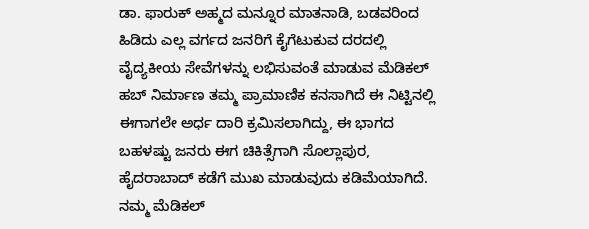ಡಾ. ಫಾರುಕ್ ಅಹ್ಮದ ಮನ್ನೂರ ಮಾತನಾಡಿ, ಬಡವರಿಂದ ಹಿಡಿದು ಎಲ್ಲ ವರ್ಗದ ಜನರಿಗೆ ಕೈಗೆಟುಕುವ ದರದಲ್ಲಿ ವೈದ್ಯಕೀಯ ಸೇವೆಗಳನ್ನು ಲಭಿಸುವಂತೆ ಮಾಡುವ ಮೆಡಿಕಲ್ ಹಬ್ ನಿರ್ಮಾಣ ತಮ್ಮ ಪ್ರಾಮಾಣಿಕ ಕನಸಾಗಿದೆ ಈ ನಿಟ್ಟಿನಲ್ಲಿ ಈಗಾಗಲೇ ಅರ್ಧ ದಾರಿ ಕ್ರಮಿಸಲಾಗಿದ್ದು, ಈ ಭಾಗದ ಬಹಳಷ್ಟು ಜನರು ಈಗ ಚಿಕಿತ್ಸೆಗಾಗಿ ಸೊಲ್ಲಾಪುರ, ಹೈದರಾಬಾದ್ ಕಡೆಗೆ ಮುಖ ಮಾಡುವುದು ಕಡಿಮೆಯಾಗಿದೆ. ನಮ್ಮ ಮೆಡಿಕಲ್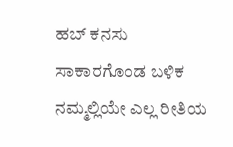ಹಬ್ ಕನಸು ಸಾಕಾರಗೊಂಡ ಬಳಿಕ ನಮ್ಮಲ್ಲಿಯೇ ಎಲ್ಲ ರೀತಿಯ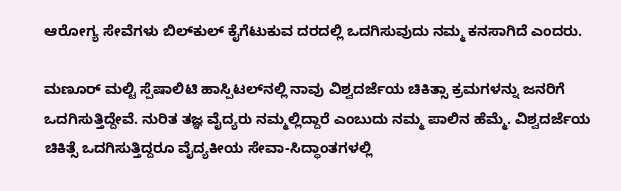ಆರೋಗ್ಯ ಸೇವೆಗಳು ಬಿಲ್‍ಕುಲ್ ಕೈಗೆಟುಕುವ ದರದಲ್ಲಿ ಒದಗಿಸುವುದು ನಮ್ಮ ಕನಸಾಗಿದೆ ಎಂದರು.

ಮಣೂರ್ ಮಲ್ಟಿ ಸ್ಪೆಷಾಲಿಟಿ ಹಾಸ್ಪಿಟಲ್‍ನಲ್ಲಿ ನಾವು ವಿಶ್ವದರ್ಜೆಯ ಚಿಕಿತ್ಸಾ ಕ್ರಮಗಳನ್ನು ಜನರಿಗೆ ಒದಗಿಸುತ್ತಿದ್ದೇವೆ. ನುರಿತ ತಜ್ಞ ವೈದ್ಯರು ನಮ್ಮಲ್ಲಿದ್ದಾರೆ ಎಂಬುದು ನಮ್ಮ ಪಾಲಿನ ಹೆಮ್ಮೆ. ವಿಶ್ವದರ್ಜೆಯ ಚಿಕಿತ್ಸೆ ಒದಗಿಸುತ್ತಿದ್ದರೂ ವೈದ್ಯಕೀಯ ಸೇವಾ-ಸಿದ್ಧಾಂತಗಳಲ್ಲಿ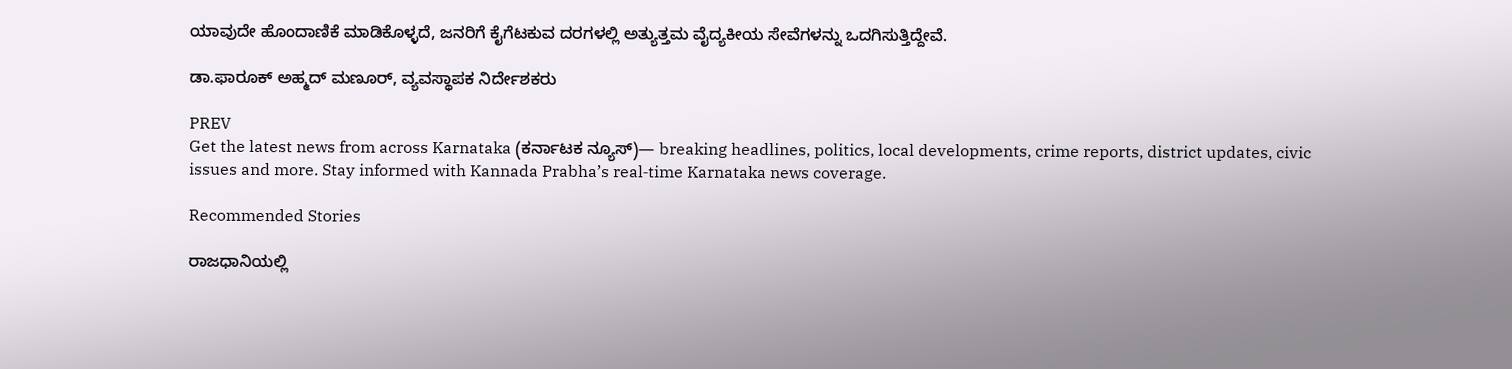ಯಾವುದೇ ಹೊಂದಾಣಿಕೆ ಮಾಡಿಕೊಳ್ಳದೆ, ಜನರಿಗೆ ಕೈಗೆಟಕುವ ದರಗಳಲ್ಲಿ ಅತ್ಯುತ್ತಮ ವೈದ್ಯಕೀಯ ಸೇವೆಗಳನ್ನು ಒದಗಿಸುತ್ತಿದ್ದೇವೆ.

ಡಾ.ಫಾರೂಕ್ ಅಹ್ಮದ್ ಮಣೂರ್, ವ್ಯವಸ್ಥಾಪಕ ನಿರ್ದೇಶಕರು

PREV
Get the latest news from across Karnataka (ಕರ್ನಾಟಕ ನ್ಯೂಸ್)— breaking headlines, politics, local developments, crime reports, district updates, civic issues and more. Stay informed with Kannada Prabha’s real‑time Karnataka news coverage.

Recommended Stories

ರಾಜಧಾನಿಯಲ್ಲಿ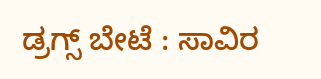ಡ್ರಗ್ಸ್ ಬೇಟೆ : ಸಾವಿರ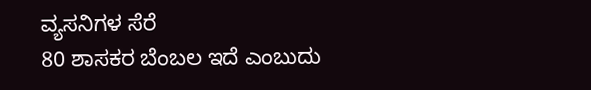ವ್ಯಸನಿಗಳ ಸೆರೆ
80 ಶಾಸಕರ ಬೆಂಬಲ ಇದೆ ಎಂಬುದು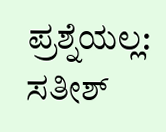ಪ್ರಶ್ನೆಯಲ್ಲ: ಸತೀಶ್‌